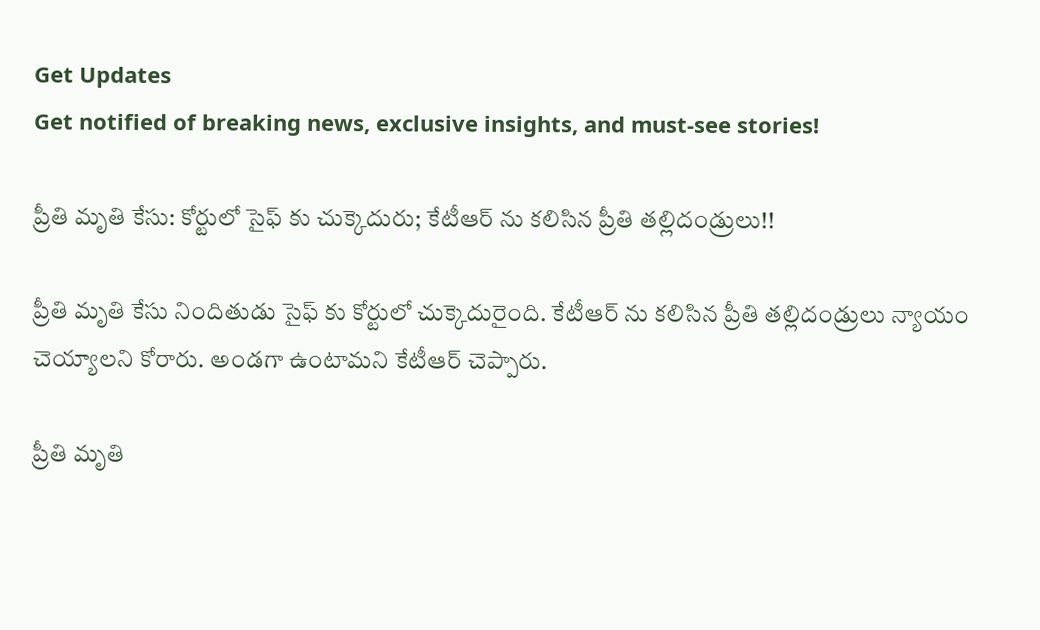Get Updates
Get notified of breaking news, exclusive insights, and must-see stories!

ప్రీతి మృతి కేసు: కోర్టులో సైఫ్ కు చుక్కెదురు; కేటీఆర్ ను కలిసిన ప్రీతి తల్లిదండ్రులు!!

ప్రీతి మృతి కేసు నిందితుడు సైఫ్ కు కోర్టులో చుక్కెదురైంది. కేటీఆర్ ను కలిసిన ప్రీతి తల్లిదండ్రులు న్యాయం చెయ్యాలని కోరారు. అండగా ఉంటామని కేటీఆర్ చెప్పారు.

ప్రీతి మృతి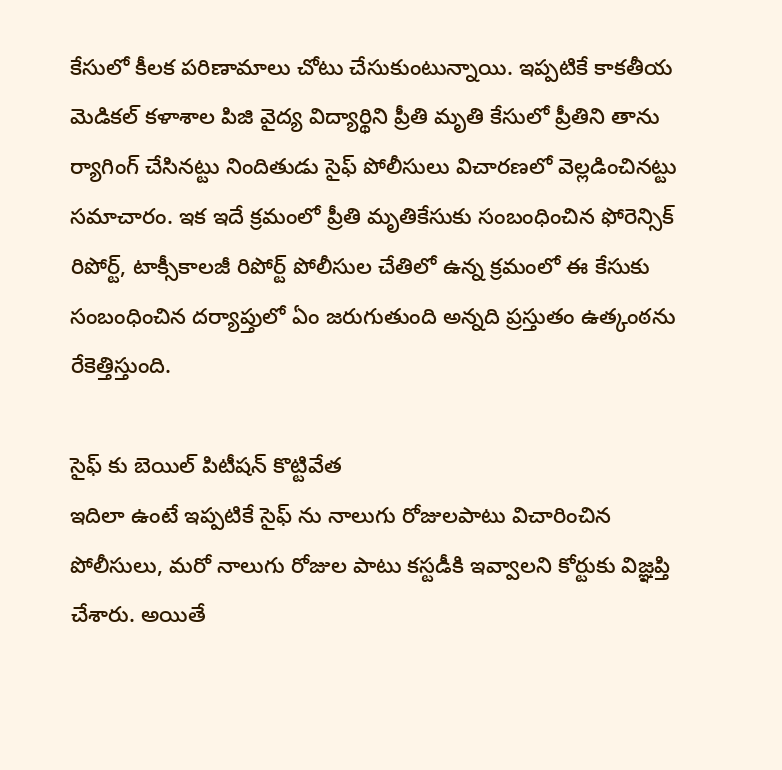కేసులో కీలక పరిణామాలు చోటు చేసుకుంటున్నాయి. ఇప్పటికే కాకతీయ మెడికల్ కళాశాల పిజి వైద్య విద్యార్థిని ప్రీతి మృతి కేసులో ప్రీతిని తాను ర్యాగింగ్ చేసినట్టు నిందితుడు సైఫ్ పోలీసులు విచారణలో వెల్లడించినట్టు సమాచారం. ఇక ఇదే క్రమంలో ప్రీతి మృతికేసుకు సంబంధించిన ఫోరెన్సిక్ రిపోర్ట్, టాక్సీకాలజీ రిపోర్ట్ పోలీసుల చేతిలో ఉన్న క్రమంలో ఈ కేసుకు సంబంధించిన దర్యాప్తులో ఏం జరుగుతుంది అన్నది ప్రస్తుతం ఉత్కంఠను రేకెత్తిస్తుంది.

సైఫ్ కు బెయిల్ పిటీషన్ కొట్టివేత
ఇదిలా ఉంటే ఇప్పటికే సైఫ్ ను నాలుగు రోజులపాటు విచారించిన పోలీసులు, మరో నాలుగు రోజుల పాటు కస్టడీకి ఇవ్వాలని కోర్టుకు విజ్ఞప్తి చేశారు. అయితే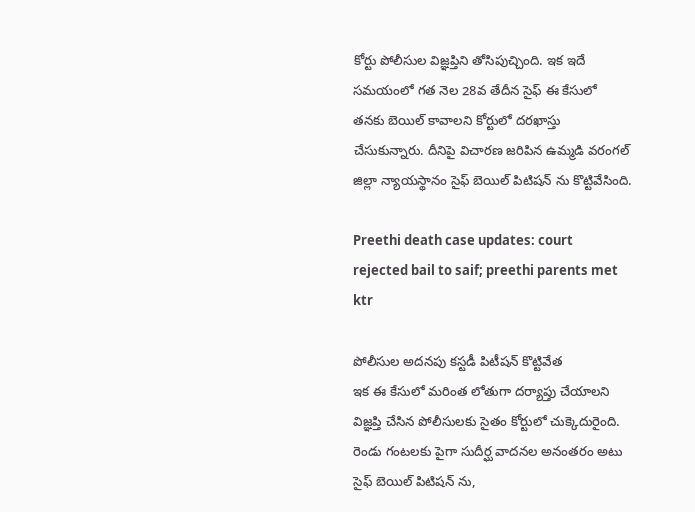కోర్టు పోలీసుల విజ్ఞప్తిని తోసిపుచ్చింది. ఇక ఇదే సమయంలో గత నెల 28వ తేదీన సైఫ్ ఈ కేసులో తనకు బెయిల్ కావాలని కోర్టులో దరఖాస్తు చేసుకున్నారు. దీనిపై విచారణ జరిపిన ఉమ్మడి వరంగల్ జిల్లా న్యాయస్థానం సైఫ్ బెయిల్ పిటిషన్ ను కొట్టివేసింది.

Preethi death case updates: court rejected bail to saif; preethi parents met ktr

పోలీసుల అదనపు కస్టడీ పిటీషన్ కొట్టివేత
ఇక ఈ కేసులో మరింత లోతుగా దర్యాప్తు చేయాలని విజ్ఞప్తి చేసిన పోలీసులకు సైతం కోర్టులో చుక్కెదురైంది. రెండు గంటలకు పైగా సుదీర్ఘ వాదనల అనంతరం అటు సైఫ్ బెయిల్ పిటిషన్ ను,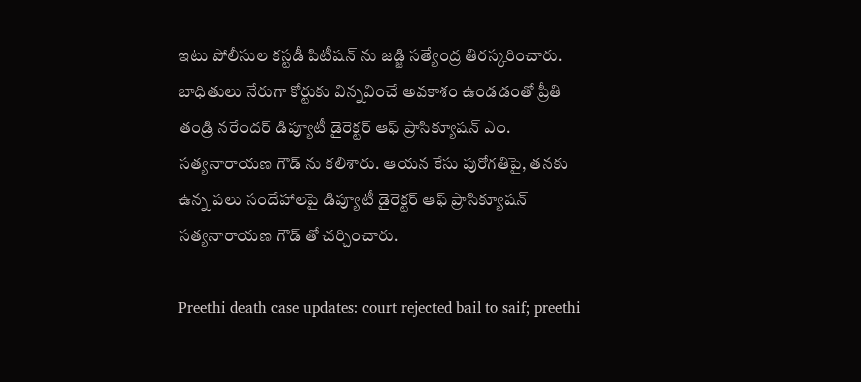ఇటు పోలీసుల కస్టడీ పిటీషన్ ను జడ్జి సత్యేంద్ర తిరస్కరించారు. బాధితులు నేరుగా కోర్టుకు విన్నవించే అవకాశం ఉండడంతో ప్రీతి తండ్రి నరేందర్ డిప్యూటీ డైరెక్టర్ ఆఫ్ ప్రాసిక్యూషన్ ఎం. సత్యనారాయణ గౌడ్ ను కలిశారు. ఆయన కేసు పురోగతిపై, తనకు ఉన్న పలు సందేహాలపై డిప్యూటీ డైరెక్టర్ ఆఫ్ ప్రాసిక్యూషన్ సత్యనారాయణ గౌడ్ తో చర్చించారు.

Preethi death case updates: court rejected bail to saif; preethi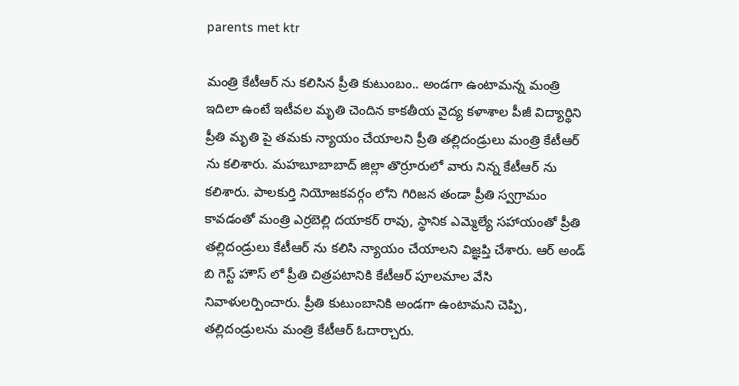parents met ktr

మంత్రి కేటీఆర్ ను కలిసిన ప్రీతి కుటుంబం.. అండగా ఉంటామన్న మంత్రి
ఇదిలా ఉంటే ఇటీవల మృతి చెందిన కాకతీయ వైద్య కళాశాల పీజీ విద్యార్థిని ప్రీతి మృతి పై తమకు న్యాయం చేయాలని ప్రీతి తల్లిదండ్రులు మంత్రి కేటీఆర్ ను కలిశారు. మహబూబాబాద్ జిల్లా తొర్రూరులో వారు నిన్న కేటీఆర్ ను కలిశారు. పాలకుర్తి నియోజకవర్గం లోని గిరిజన తండా ప్రీతి స్వగ్రామం కావడంతో మంత్రి ఎర్రబెల్లి దయాకర్ రావు, స్థానిక ఎమ్మెల్యే సహాయంతో ప్రీతి తల్లిదండ్రులు కేటీఆర్ ను కలిసి న్యాయం చేయాలని విజ్ఞప్తి చేశారు. ఆర్ అండ్ బి గెస్ట్ హౌస్ లో ప్రీతి చిత్రపటానికి కేటీఆర్ పూలమాల వేసి నివాళులర్పించారు. ప్రీతి కుటుంబానికి అండగా ఉంటామని చెప్పి, తల్లిదండ్రులను మంత్రి కేటీఆర్ ఓదార్చారు.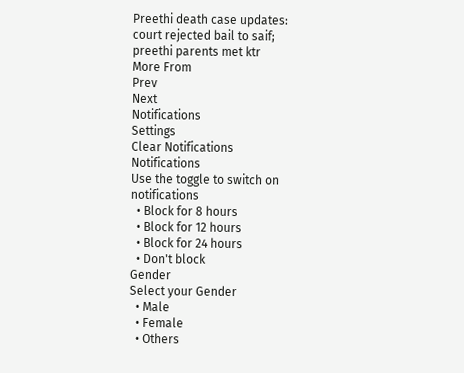Preethi death case updates: court rejected bail to saif; preethi parents met ktr
More From
Prev
Next
Notifications
Settings
Clear Notifications
Notifications
Use the toggle to switch on notifications
  • Block for 8 hours
  • Block for 12 hours
  • Block for 24 hours
  • Don't block
Gender
Select your Gender
  • Male
  • Female
  • Others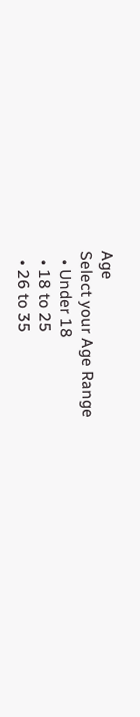Age
Select your Age Range
  • Under 18
  • 18 to 25
  • 26 to 35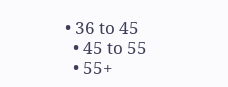• 36 to 45
  • 45 to 55
  • 55+